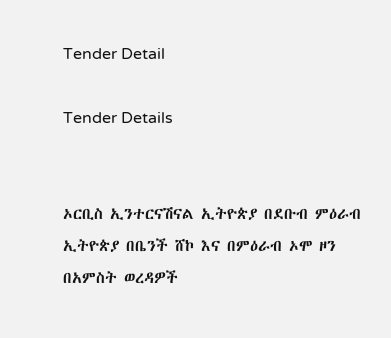Tender Detail

Tender Details


ኦርቢስ ኢንተርናሽናል ኢትዮጵያ በደቡብ ምዕራብ ኢትዮጵያ በቤንች ሸኮ እና በምዕራብ ኦሞ ዞን በአምስት ወረዳዎች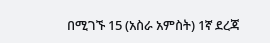በሚገኙ 15 (አስራ አምስት) 1ኛ ደረጃ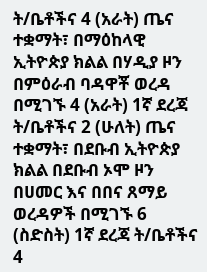ት/ቤቶችና 4 (አራት) ጤና ተቋማት፣ በማዕከላዊ ኢትዮጵያ ክልል በሃዲያ ዞን  በምዕራብ ባዳዋቾ ወረዳ በሚገኙ 4 (አራት) 1ኛ ደረጃ ት/ቤቶችና 2 (ሁለት) ጤና ተቋማት፣ በደቡብ ኢትዮጵያ ክልል በደቡብ ኦሞ ዞን በሀመር እና በበና ጸማይ ወረዳዎች በሚገኙ 6 (ስድስት) 1ኛ ደረጃ ት/ቤቶችና 4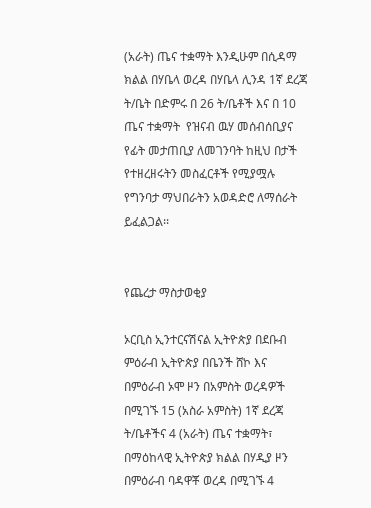(አራት) ጤና ተቋማት እንዲሁም በሲዳማ ክልል በሃቤላ ወረዳ በሃቤላ ሊንዳ 1ኛ ደረጃ ት/ቤት በድምሩ በ 26 ት/ቤቶች እና በ 10 ጤና ተቋማት  የዝናብ ዉሃ መሰብሰቢያና የፊት መታጠቢያ ለመገንባት ከዚህ በታች የተዘረዘሩትን መስፈርቶች የሚያሟሉ የግንባታ ማህበራትን አወዳድሮ ለማሰራት ይፈልጋል፡፡


የጨረታ ማስታወቂያ

ኦርቢስ ኢንተርናሽናል ኢትዮጵያ በደቡብ ምዕራብ ኢትዮጵያ በቤንች ሸኮ እና በምዕራብ ኦሞ ዞን በአምስት ወረዳዎች በሚገኙ 15 (አስራ አምስት) 1ኛ ደረጃ ት/ቤቶችና 4 (አራት) ጤና ተቋማት፣ በማዕከላዊ ኢትዮጵያ ክልል በሃዲያ ዞን  በምዕራብ ባዳዋቾ ወረዳ በሚገኙ 4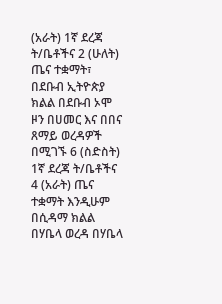(አራት) 1ኛ ደረጃ ት/ቤቶችና 2 (ሁለት) ጤና ተቋማት፣ በደቡብ ኢትዮጵያ ክልል በደቡብ ኦሞ ዞን በሀመር እና በበና ጸማይ ወረዳዎች በሚገኙ 6 (ስድስት) 1ኛ ደረጃ ት/ቤቶችና 4 (አራት) ጤና ተቋማት እንዲሁም በሲዳማ ክልል በሃቤላ ወረዳ በሃቤላ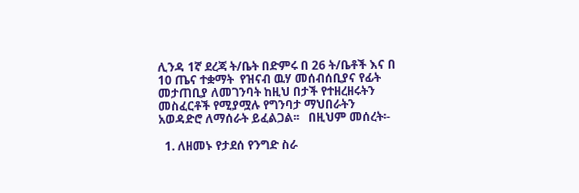ሊንዳ 1ኛ ደረጃ ት/ቤት በድምሩ በ 26 ት/ቤቶች እና በ 10 ጤና ተቋማት  የዝናብ ዉሃ መሰብሰቢያና የፊት መታጠቢያ ለመገንባት ከዚህ በታች የተዘረዘሩትን መስፈርቶች የሚያሟሉ የግንባታ ማህበራትን አወዳድሮ ለማሰራት ይፈልጋል፡፡   በዚህም መሰረት፡-

  1. ለዘመኑ የታደሰ የንግድ ስራ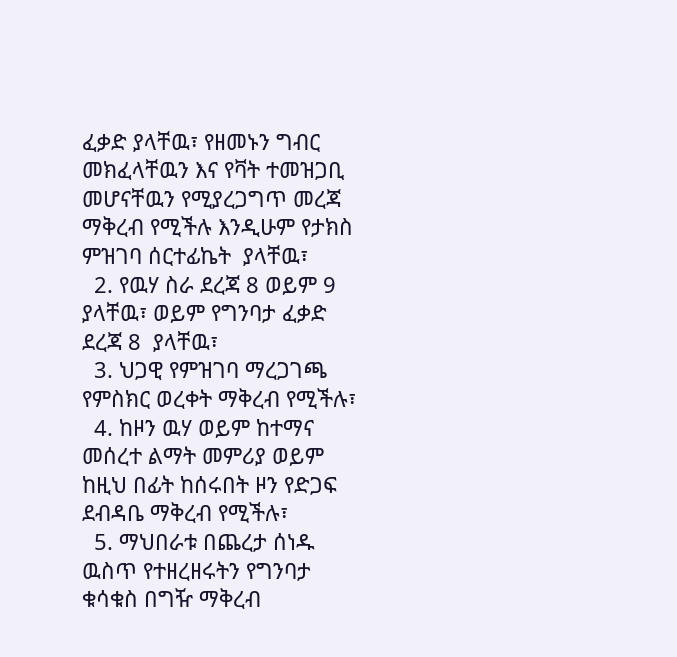ፈቃድ ያላቸዉ፣ የዘመኑን ግብር መክፈላቸዉን እና የቫት ተመዝጋቢ መሆናቸዉን የሚያረጋግጥ መረጃ ማቅረብ የሚችሉ እንዲሁም የታክስ ምዝገባ ሰርተፊኬት  ያላቸዉ፣
  2. የዉሃ ስራ ደረጃ 8 ወይም 9 ያላቸዉ፣ ወይም የግንባታ ፈቃድ ደረጃ 8  ያላቸዉ፣
  3. ህጋዊ የምዝገባ ማረጋገጫ የምስክር ወረቀት ማቅረብ የሚችሉ፣
  4. ከዞን ዉሃ ወይም ከተማና መሰረተ ልማት መምሪያ ወይም ከዚህ በፊት ከሰሩበት ዞን የድጋፍ ደብዳቤ ማቅረብ የሚችሉ፣
  5. ማህበራቱ በጨረታ ሰነዱ ዉስጥ የተዘረዘሩትን የግንባታ ቁሳቁስ በግዥ ማቅረብ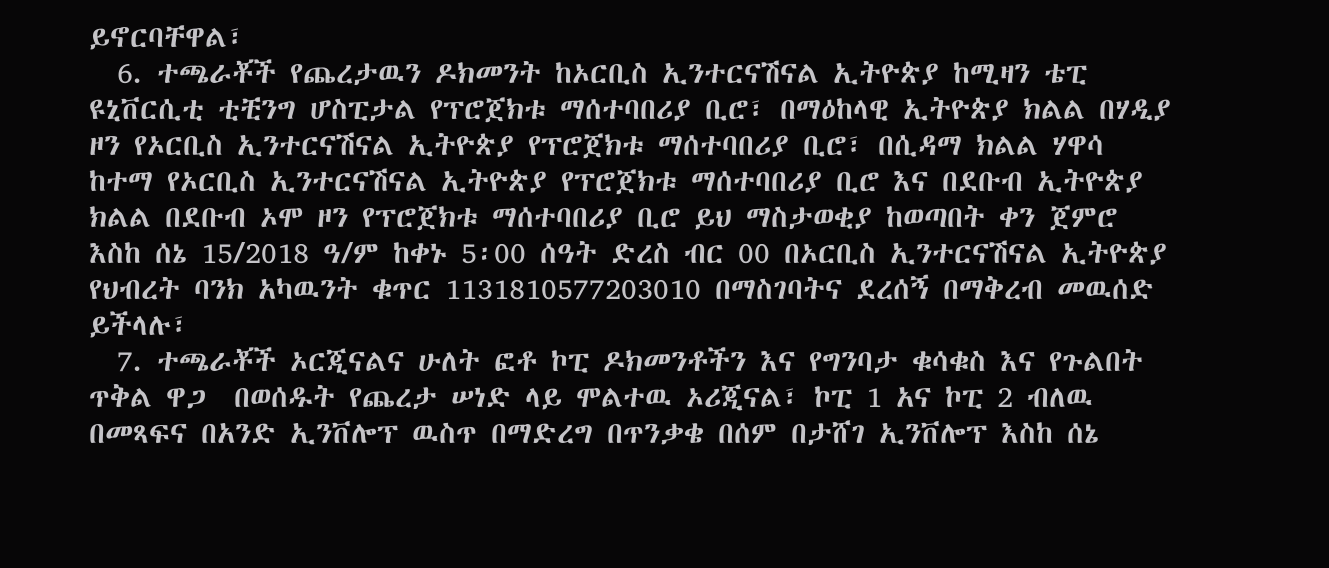ይኖርባቸዋል፣
  6. ተጫራቾች የጨረታዉን ዶክመንት ከኦርቢስ ኢንተርናሽናል ኢትዮጵያ ከሚዛን ቴፒ ዩኒቨርሲቲ ቲቺንግ ሆስፒታል የፕሮጀክቱ ማሰተባበሪያ ቢሮ፣ በማዕከላዊ ኢትዮጵያ ክልል በሃዲያ ዞን የኦርቢስ ኢንተርናሽናል ኢትዮጵያ የፕሮጀክቱ ማሰተባበሪያ ቢሮ፣ በሲዳማ ክልል ሃዋሳ ከተማ የኦርቢስ ኢንተርናሽናል ኢትዮጵያ የፕሮጀክቱ ማሰተባበሪያ ቢሮ እና በደቡብ ኢትዮጵያ ክልል በደቡብ ኦሞ ዞን የፕሮጀክቱ ማሰተባበሪያ ቢሮ ይህ ማስታወቂያ ከወጣበት ቀን ጀምሮ እስከ ሰኔ 15/2018 ዓ/ም ከቀኑ 5፡00 ሰዓት ድረስ ብር 00 በኦርቢስ ኢንተርናሽናል ኢትዮጵያ የህብረት ባንክ አካዉንት ቁጥር 1131810577203010 በማስገባትና ደረሰኝ በማቅረብ መዉሰድ ይችላሉ፣
  7. ተጫራቾች ኦርጂናልና ሁለት ፎቶ ኮፒ ዶክመንቶችን እና የግንባታ ቁሳቁስ እና የጉልበት ጥቅል ዋጋ  በወሰዱት የጨረታ ሠነድ ላይ ሞልተዉ ኦሪጂናል፣ ኮፒ 1 አና ኮፒ 2 ብለዉ በመጻፍና በአንድ ኢንቨሎፕ ዉስጥ በማድረግ በጥንቃቄ በሰም በታሸገ ኢንቨሎፕ እስከ ሰኔ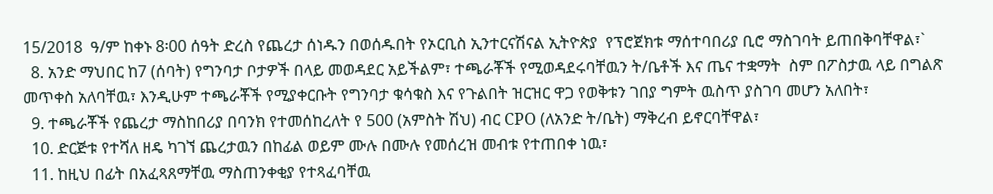15/2018  ዓ/ም ከቀኑ 8፡00 ሰዓት ድረስ የጨረታ ሰነዱን በወሰዱበት የኦርቢስ ኢንተርናሽናል ኢትዮጵያ  የፕሮጀክቱ ማሰተባበሪያ ቢሮ ማስገባት ይጠበቅባቸዋል፣`
  8. አንድ ማህበር ከ7 (ሰባት) የግንባታ ቦታዎች በላይ መወዳደር አይችልም፣ ተጫራቾች የሚወዳደሩባቸዉን ት/ቤቶች እና ጤና ተቋማት  ስም በፖስታዉ ላይ በግልጽ መጥቀስ አለባቸዉ፣ እንዲሁም ተጫራቾች የሚያቀርቡት የግንባታ ቁሳቁስ እና የጉልበት ዝርዝር ዋጋ የወቅቱን ገበያ ግምት ዉስጥ ያስገባ መሆን አለበት፣
  9. ተጫራቾች የጨረታ ማስከበሪያ በባንክ የተመሰከረለት የ 500 (አምስት ሽህ) ብር CPO (ለአንድ ት/ቤት) ማቅረብ ይኖርባቸዋል፣
  10. ድርጅቱ የተሻለ ዘዴ ካገኘ ጨረታዉን በከፊል ወይም ሙሉ በሙሉ የመሰረዝ መብቱ የተጠበቀ ነዉ፣
  11. ከዚህ በፊት በአፈጻጸማቸዉ ማስጠንቀቂያ የተጻፈባቸዉ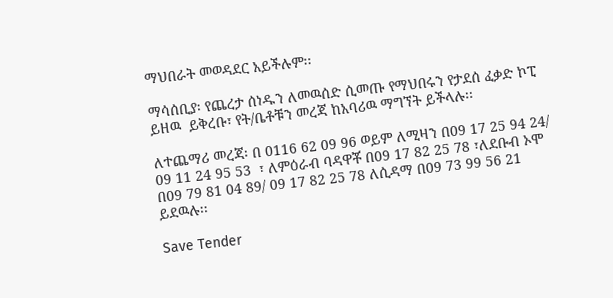ማህበራት መወዳደር አይችሉም፡፡

ማሳሰቢያ፡ የጨረታ ሰነዱን ለመዉሰድ ሲመጡ የማህበሩን የታደሰ ፈቃድ ኮፒ ይዘዉ  ይቅረቡ፣ የት/ቤቶቹን መረጃ ከአባሪዉ ማግኘት ይችላሉ፡፡

ለተጨማሪ መረጃ፡ በ 0116 62 09 96 ወይም ለሚዛን በ09 17 25 94 24/ 09 11 24 95 53  ፣ ለምዕራብ ባዳዋቾ በ09 17 82 25 78 ፣ለደቡብ ኦሞ በ09 79 81 04 89/ 09 17 82 25 78 ለሲዳማ በ09 73 99 56 21 ይደዉሉ፡፡

Save Tender